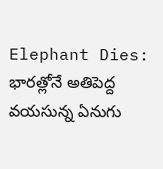Elephant Dies: భారత్లోనే అతిపెద్ద వయసున్న ఏనుగు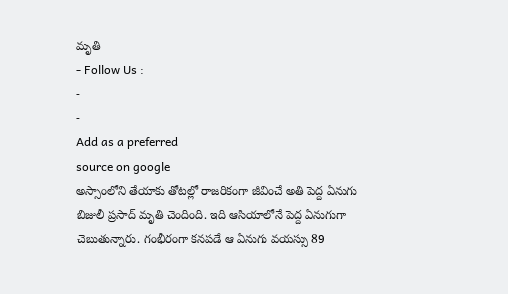మృతి
- Follow Us :
-
-
Add as a preferred
source on google
అస్సాంలోని తేయాకు తోటల్లో రాజరికంగా జీవించే అతి పెద్ద ఏనుగు బిజులీ ప్రసాద్ మృతి చెందింది. ఇది ఆసియాలోనే పెద్ద ఏనుగుగా చెబుతున్నారు. గంభీరంగా కనపడే ఆ ఏనుగు వయస్సు 89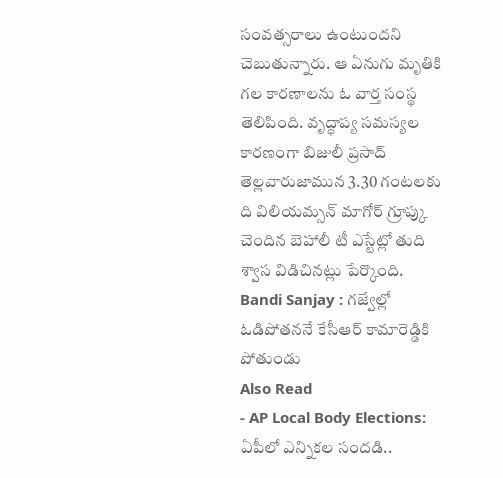సంవత్సరాలు ఉంటుందని చెబుతున్నారు. ఆ ఏనుగు మృతికి గల కారణాలను ఓ వార్త సంస్థ తెలిపింది. వృద్ధాప్య సమస్యల కారణంగా బిజులీ ప్రసాద్ తెల్లవారుజామున 3.30 గంటలకు ది విలియమ్సన్ మాగోర్ గ్రూప్కు చెందిన బెహాలీ టీ ఎస్టేట్లో తుది శ్వాస విడిచినట్లు పేర్కొంది.
Bandi Sanjay : గజ్వేల్లో ఓడిపోతననే కేసీఆర్ కామారెడ్డికి పోతుండు
Also Read
- AP Local Body Elections: ఏపీలో ఎన్నికల సందడి..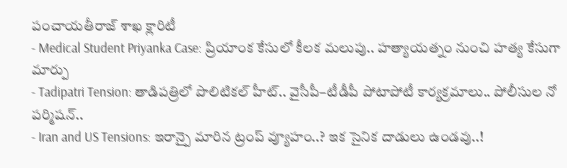పంచాయతీరాజ్ శాఖ క్లారిటీ
- Medical Student Priyanka Case: ప్రియాంక కేసులో కీలక మలుపు.. హత్యాయత్నం నుంచి హత్య కేసుగా మార్పు
- Tadipatri Tension: తాడిపత్రిలో పొలిటికల్ హీట్.. వైసీపీ–టీడీపీ పోటాపోటీ కార్యక్రమాలు.. పోలీసుల నో పర్మిషన్..
- Iran and US Tensions: ఇరాన్పై మారిన ట్రంప్ వ్యూహం..? ఇక సైనిక దాడులు ఉండవు..!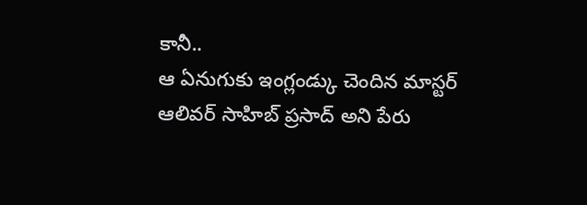కానీ..
ఆ ఏనుగుకు ఇంగ్లండ్కు చెందిన మాస్టర్ ఆలివర్ సాహిబ్ ప్రసాద్ అని పేరు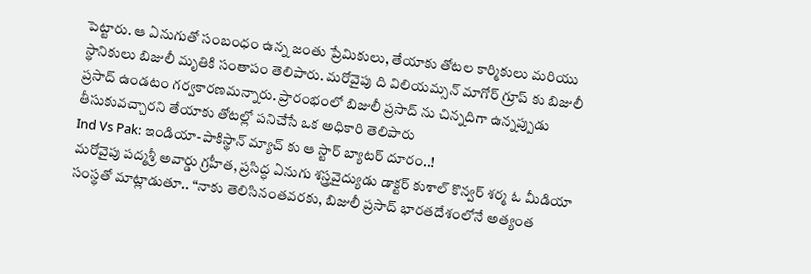పెట్టారు. ఆ ఏనుగుతో సంబంధం ఉన్న జంతు ప్రేమికులు, తేయాకు తోటల కార్మికులు మరియు స్థానికులు బిజులీ మృతికి సంతాపం తెలిపారు. మరోవైపు ది విలియమ్సన్ మాగోర్ గ్రూప్ కు బిజులీ ప్రసాద్ ఉండటం గర్వకారణమన్నారు. ప్రారంభంలో బిజులీ ప్రసాద్ ను చిన్నదిగా ఉన్నప్పుడు తీసుకువచ్చారని తేయాకు తోటల్లో పనిచేసే ఒక అధికారి తెలిపారు
Ind Vs Pak: ఇండియా-పాకిస్థాన్ మ్యాచ్ కు ఆ స్టార్ బ్యాటర్ దూరం..!
మరోవైపు పద్మశ్రీ అవార్డు గ్రహీత, ప్రసిద్ధ ఏనుగు శస్త్రవైద్యుడు డాక్టర్ కుశాల్ కొన్వర్ శర్మ ఓ మీడియా సంస్థతో మాట్లాడుతూ.. “నాకు తెలిసినంతవరకు, బిజులీ ప్రసాద్ భారతదేశంలోనే అత్యంత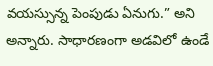వయస్సున్న పెంపుడు ఏనుగు.” అని అన్నారు. సాధారణంగా అడవిలో ఉండే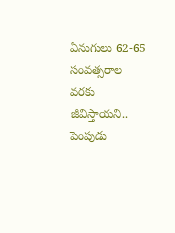ఏనుగులు 62-65 సంవత్సరాల వరకు జీవిస్తాయని.. పెంపుడు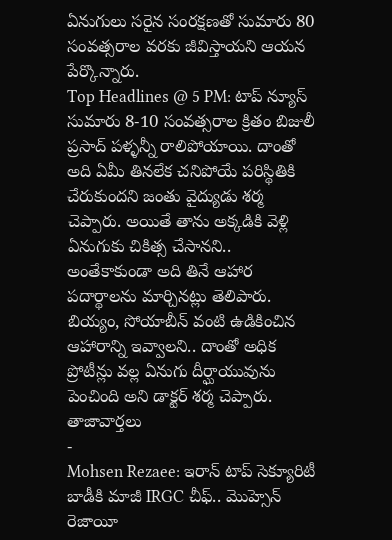ఏనుగులు సరైన సంరక్షణతో సుమారు 80 సంవత్సరాల వరకు జీవిస్తాయని ఆయన పేర్కొన్నారు.
Top Headlines @ 5 PM: టాప్ న్యూస్
సుమారు 8-10 సంవత్సరాల క్రితం బిజులీ ప్రసాద్ పళ్ళన్నీ రాలిపోయాయి. దాంతో అది ఏమీ తినలేక చనిపోయే పరిస్థితికి చేరుకుందని జంతు వైద్యుడు శర్మ చెప్పారు. అయితే తాను అక్కడికి వెళ్లి ఏనుగుకు చికిత్స చేసానని.. అంతేకాకుండా అది తినే ఆహార పదార్థాలను మార్చినట్లు తెలిపారు. బియ్యం, సోయాబీన్ వంటి ఉడికించిన ఆహారాన్ని ఇవ్వాలని.. దాంతో అధిక ప్రోటీన్లు వల్ల ఏనుగు దీర్ఘాయువును పెంచింది అని డాక్టర్ శర్మ చెప్పారు.
తాజావార్తలు
-
Mohsen Rezaee: ఇరాన్ టాప్ సెక్యూరిటీ బాడీకి మాజీ IRGC చీఫ్.. మొహ్సెన్ రెజాయీ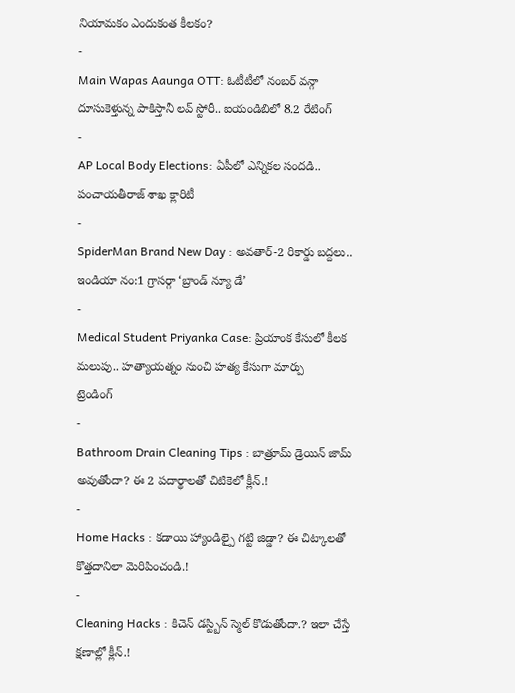నియామకం ఎందుకంత కీలకం?
-
Main Wapas Aaunga OTT: ఓటీటీలో నంబర్ వన్గా దూసుకెళ్తున్న పాకిస్తానీ లవ్ స్టోరీ.. ఐయండిబిలో 8.2 రేటింగ్
-
AP Local Body Elections: ఏపీలో ఎన్నికల సందడి.. పంచాయతీరాజ్ శాఖ క్లారిటీ
-
SpiderMan Brand New Day : అవతార్-2 రికార్డు బద్దలు.. ఇండియా నం:1 గ్రాసర్గా ‘బ్రాండ్ న్యూ డే’
-
Medical Student Priyanka Case: ప్రియాంక కేసులో కీలక మలుపు.. హత్యాయత్నం నుంచి హత్య కేసుగా మార్పు
ట్రెండింగ్
-
Bathroom Drain Cleaning Tips : బాత్రూమ్ డ్రెయిన్ జామ్ అవుతోందా? ఈ 2 పదార్థాలతో చిటికెలో క్లీన్.!
-
Home Hacks : కడాయి హ్యాండిల్పై గట్టి జిడ్డా? ఈ చిట్కాలతో కొత్తదానిలా మెరిపించండి.!
-
Cleaning Hacks : కిచెన్ డస్ట్బిన్ స్మెల్ కొడుతోందా.? ఇలా చేస్తే క్షణాల్లో క్లీన్.!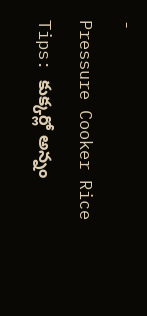-
Pressure Cooker Rice Tips: కుక్కర్లో అన్నం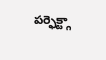పర్ఫెక్ట్గా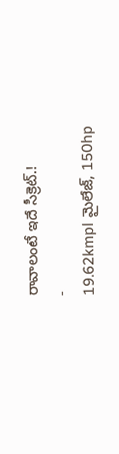రావాలంటే ఇదే సీక్రెట్.!
-
19.62kmpl మైలేజ్, 150hp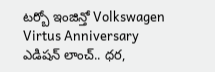టర్బో ఇంజిన్తో Volkswagen Virtus Anniversary ఎడిషన్ లాంచ్.. ధర,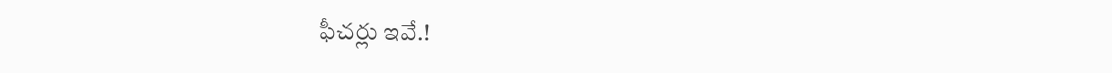ఫీచర్లు ఇవే.!